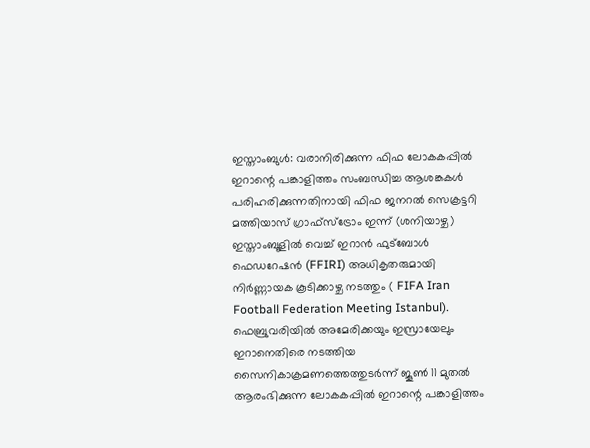ഇസ്താംബുൾ: വരാനിരിക്കുന്ന ഫിഫ ലോകകപ്പിൽ ഇറാന്റെ പങ്കാളിത്തം സംബന്ധിച്ച ആശങ്കകൾ പരിഹരിക്കുന്നതിനായി ഫിഫ ജനറൽ സെക്രട്ടറി മത്തിയാസ് ഗ്രാഫ്സ്ട്രോം ഇന്ന് (ശനിയാഴ്ച) ഇസ്താംബൂളിൽ വെച്ച് ഇറാൻ ഫുട്ബോൾ ഫെഡറേഷൻ (FFIRI) അധികൃതരുമായി നിർണ്ണായക കൂടിക്കാഴ്ച നടത്തും ( FIFA Iran Football Federation Meeting Istanbul). ഫെബ്രുവരിയിൽ അമേരിക്കയും ഇസ്രായേലും ഇറാനെതിരെ നടത്തിയ സൈനികാക്രമണത്തെത്തുടർന്ന് ജൂൺ 11 മുതൽ ആരംഭിക്കുന്ന ലോകകപ്പിൽ ഇറാന്റെ പങ്കാളിത്തം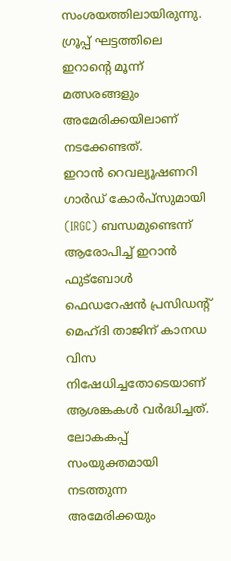സംശയത്തിലായിരുന്നു. ഗ്രൂപ്പ് ഘട്ടത്തിലെ ഇറാന്റെ മൂന്ന് മത്സരങ്ങളും അമേരിക്കയിലാണ് നടക്കേണ്ടത്.
ഇറാൻ റെവല്യൂഷണറി ഗാർഡ് കോർപ്സുമായി (IRGC) ബന്ധമുണ്ടെന്ന് ആരോപിച്ച് ഇറാൻ ഫുട്ബോൾ ഫെഡറേഷൻ പ്രസിഡന്റ് മെഹ്ദി താജിന് കാനഡ വിസ നിഷേധിച്ചതോടെയാണ് ആശങ്കകൾ വർദ്ധിച്ചത്. ലോകകപ്പ് സംയുക്തമായി നടത്തുന്ന അമേരിക്കയും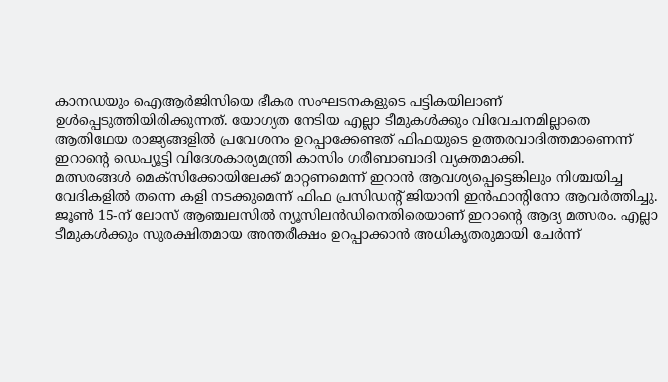കാനഡയും ഐആർജിസിയെ ഭീകര സംഘടനകളുടെ പട്ടികയിലാണ് ഉൾപ്പെടുത്തിയിരിക്കുന്നത്. യോഗ്യത നേടിയ എല്ലാ ടീമുകൾക്കും വിവേചനമില്ലാതെ ആതിഥേയ രാജ്യങ്ങളിൽ പ്രവേശനം ഉറപ്പാക്കേണ്ടത് ഫിഫയുടെ ഉത്തരവാദിത്തമാണെന്ന് ഇറാന്റെ ഡെപ്യൂട്ടി വിദേശകാര്യമന്ത്രി കാസിം ഗരീബാബാദി വ്യക്തമാക്കി.
മത്സരങ്ങൾ മെക്സിക്കോയിലേക്ക് മാറ്റണമെന്ന് ഇറാൻ ആവശ്യപ്പെട്ടെങ്കിലും നിശ്ചയിച്ച വേദികളിൽ തന്നെ കളി നടക്കുമെന്ന് ഫിഫ പ്രസിഡന്റ് ജിയാനി ഇൻഫാന്റിനോ ആവർത്തിച്ചു. ജൂൺ 15-ന് ലോസ് ആഞ്ചലസിൽ ന്യൂസിലൻഡിനെതിരെയാണ് ഇറാന്റെ ആദ്യ മത്സരം. എല്ലാ ടീമുകൾക്കും സുരക്ഷിതമായ അന്തരീക്ഷം ഉറപ്പാക്കാൻ അധികൃതരുമായി ചേർന്ന്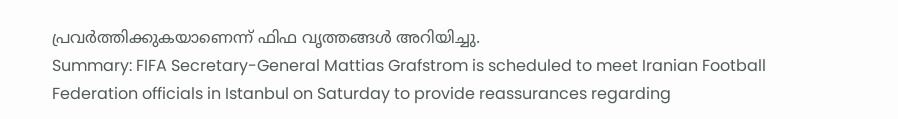പ്രവർത്തിക്കുകയാണെന്ന് ഫിഫ വൃത്തങ്ങൾ അറിയിച്ചു.
Summary: FIFA Secretary-General Mattias Grafstrom is scheduled to meet Iranian Football Federation officials in Istanbul on Saturday to provide reassurances regarding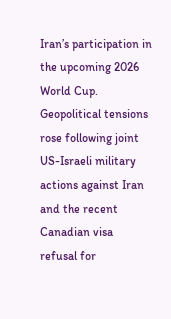Iran’s participation in the upcoming 2026 World Cup. Geopolitical tensions rose following joint US-Israeli military actions against Iran and the recent Canadian visa refusal for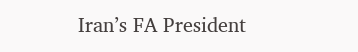Iran’s FA President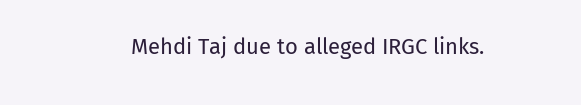Mehdi Taj due to alleged IRGC links.